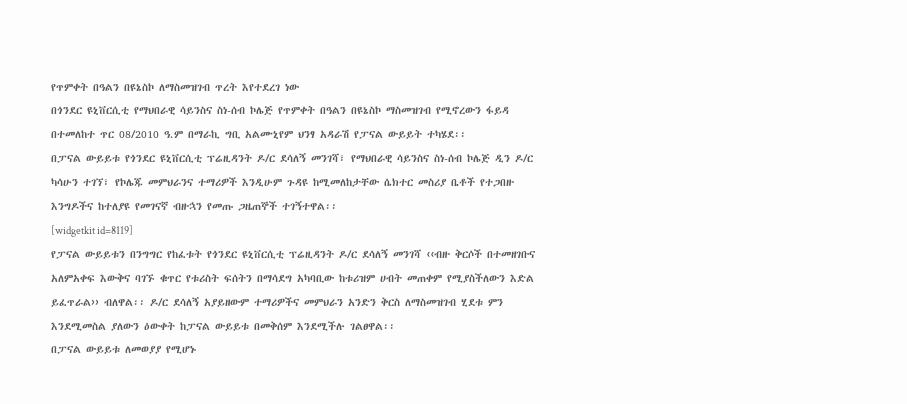የጥምቀት በዓልን በዩኔስኮ ለማስመዝገብ ጥረት እየተደረገ ነው
በጎንደር ዩኒቨርሲቲ የማህበራዊ ሳይንስና ስነ-ሰብ ኮሌጅ የጥምቀት በዓልን በዩኔስኮ ማስመዝገብ የሚኖረውን ፋይዳ በተመለከተ ጥር 08/2010 ዓ.ም በማራኪ ግቢ አልሙኒየም ህንፃ አዳራሽ የፓናል ውይይት ተካሄደ፡፡
በፓናል ውይይቱ የጎንደር ዩኒቨርሲቲ ፕሬዚዳንት ዶ/ር ደሳለኝ መንገሻ፣ የማህበራዊ ሳይንስና ስነ-ሰብ ኮሌጅ ዲን ዶ/ር ካሳሁን ተገኘ፣ የኮሌጁ መምህራንና ተማሪዎች እንዲሁም ጉዳዩ ከሚመለከታቸው ሴክተር መስሪያ ቤቶች የተጋበዙ እንግዶችና ከተለያዩ የመገናኛ ብዙኋን የመጡ ጋዜጠኞች ተገኝተዋል፡፡
[widgetkit id=8119]
የፓናል ውይይቱን በንግግር የከፈቱት የጎንደር ዩኒቨርሲቲ ፕሬዚዳንት ዶ/ር ደሳለኝ መንገሻ ‹‹ብዙ ቅርሶች በተመዘገቡና አለምአቀፍ እውቅና ባገኙ ቁጥር የቱሪስት ፍሰትን በማሳደግ አካባቢው ከቱሪዝም ሀብት መጠቀም የሚያስችለውን እድል ይፈጥራል›› ብለዋል፡፡ ዶ/ር ደሳለኝ አያይዘውም ተማሪዎችና መምህራን አንድን ቅርስ ለማስመዝገብ ሂደቱ ምን እንደሚመስል ያለውን ዕውቀት ከፓናል ውይይቱ በመቅሰም እንደሚችሉ ገልፀዋል፡፡
በፓናል ውይይቱ ለመወያያ የሚሆኑ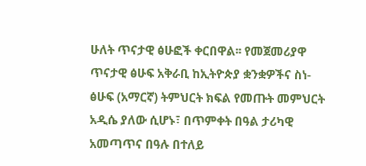ሁለት ጥናታዊ ፅሁፎች ቀርበዋል፡፡ የመጀመሪያዋ ጥናታዊ ፅሁፍ አቅራቢ ከኢትዮጵያ ቋንቋዎችና ስነ-ፅሁፍ (አማርኛ) ትምህርት ክፍል የመጡት መምህርት አዲሴ ያለው ሲሆኑ፣ በጥምቀት በዓል ታሪካዊ አመጣጥና በዓሉ በተለይ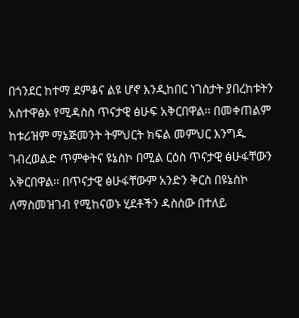በጎንደር ከተማ ደምቆና ልዩ ሆኖ እንዲከበር ነገስታት ያበረከቱትን አስተዋፅኦ የሚዳስስ ጥናታዊ ፅሁፍ አቅርበዋል፡፡ በመቀጠልም ከቱሪዝም ማኔጅመንት ትምህርት ክፍል መምህር እንግዱ ገብረወልድ ጥምቀትና ዩኔስኮ በሚል ርዕስ ጥናታዊ ፅሁፋቸውን አቅርበዋል፡፡ በጥናታዊ ፅሁፋቸውም አንድን ቅርስ በዩኔስኮ ለማስመዝገብ የሚከናወኑ ሂደቶችን ዳስሰው በተለይ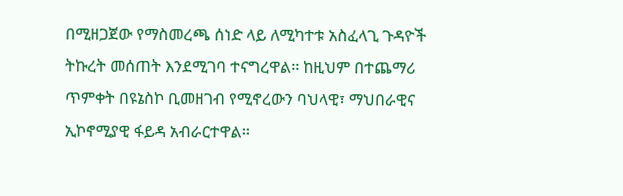በሚዘጋጀው የማስመረጫ ሰነድ ላይ ለሚካተቱ አስፈላጊ ጉዳዮች ትኩረት መሰጠት እንደሚገባ ተናግረዋል፡፡ ከዚህም በተጨማሪ ጥምቀት በዩኔስኮ ቢመዘገብ የሚኖረውን ባህላዊ፣ ማህበራዊና ኢኮኖሚያዊ ፋይዳ አብራርተዋል፡፡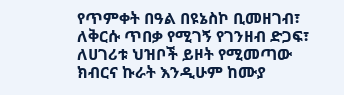የጥምቀት በዓል በዩኔስኮ ቢመዘገብ፣ ለቅርሱ ጥበቃ የሚገኝ የገንዘብ ድጋፍ፣ ለሀገሪቱ ህዝቦች ይዞት የሚመጣው ክብርና ኩራት እንዲሁም ከሙያ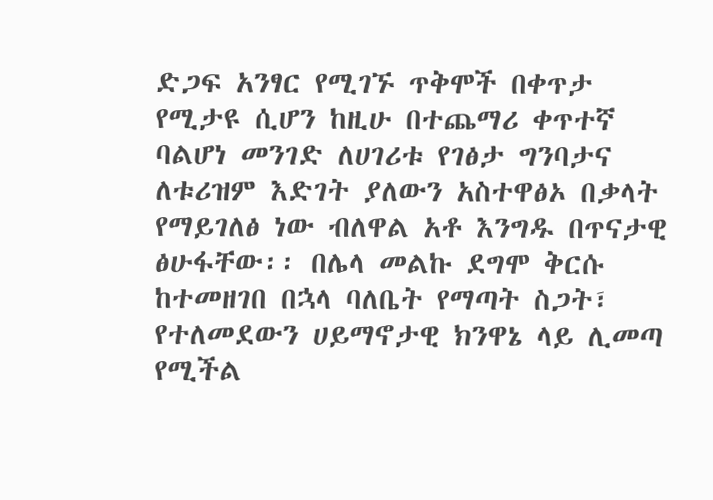ድጋፍ አንፃር የሚገኙ ጥቅሞች በቀጥታ የሚታዩ ሲሆን ከዚሁ በተጨማሪ ቀጥተኛ ባልሆነ መንገድ ለሀገሪቱ የገፅታ ግንባታና ለቱሪዝም እድገት ያለውን አስተዋፅኦ በቃላት የማይገለፅ ነው ብለዋል አቶ እንግዱ በጥናታዊ ፅሁፋቸው፡፡ በሌላ መልኩ ደግሞ ቅርሱ ከተመዘገበ በኋላ ባለቤት የማጣት ስጋት፣ የተለመደውን ሀይማኖታዊ ክንዋኔ ላይ ሊመጣ የሚችል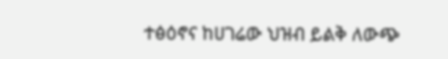ተፅዕኖና ከሀገሬው ህዝብ ይልቅ ለውጭ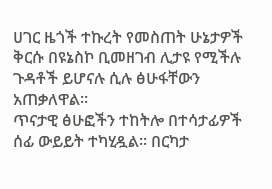ሀገር ዜጎች ተኩረት የመስጠት ሁኔታዎች ቅርሱ በዩኔስኮ ቢመዘገብ ሊታዩ የሚችሉ ጉዳቶች ይሆናሉ ሲሉ ፅሁፋቸውን አጠቃለዋል፡፡
ጥናታዊ ፅሁፎችን ተከትሎ በተሳታፊዎች ሰፊ ውይይት ተካሂዷል፡፡ በርካታ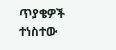ጥያቄዎች ተነስተው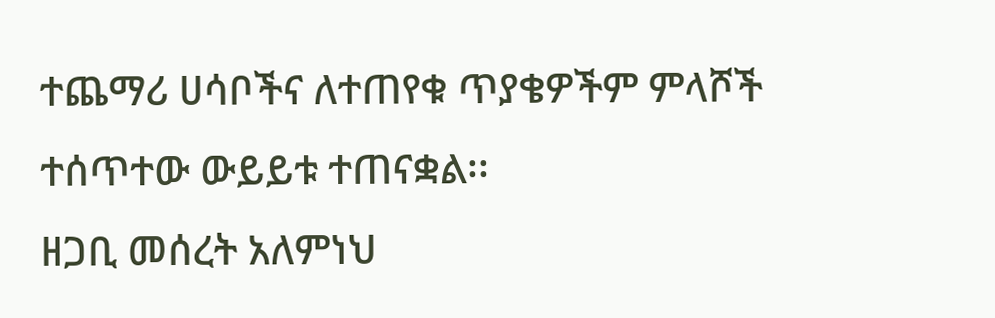ተጨማሪ ሀሳቦችና ለተጠየቁ ጥያቄዎችም ምላሾች ተሰጥተው ውይይቱ ተጠናቋል፡፡
ዘጋቢ መሰረት አለምነህ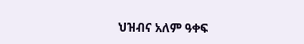ህዝብና አለም ዓቀፍ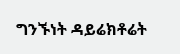ግንኙነት ዳይሬክቶሬት